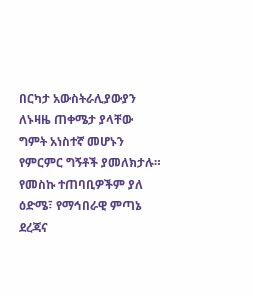በርካታ አውስትራሊያውያን ለኑዛዜ ጠቀሜታ ያላቸው ግምት አነስተኛ መሆኑን የምርምር ግኝቶች ያመለክታሉ። የመስኩ ተጠባቢዎችም ያለ ዕድሜ፣ የማኅበራዊ ምጣኔ ደረጃና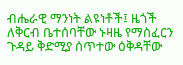ብሔራዊ ማንነት ልዩነቶች፤ ዜጎች ለቅርብ ቤተሰባቸው ኑዛዜ የማስፈርን ጉዳይ ቅድሚያ ሰጥተው ዕቅዳቸው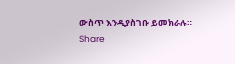ውስጥ እንዲያስገቡ ይመክራሉ።
Share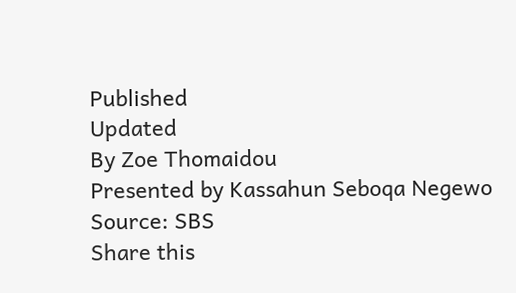Published
Updated
By Zoe Thomaidou
Presented by Kassahun Seboqa Negewo
Source: SBS
Share this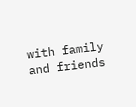with family and friends